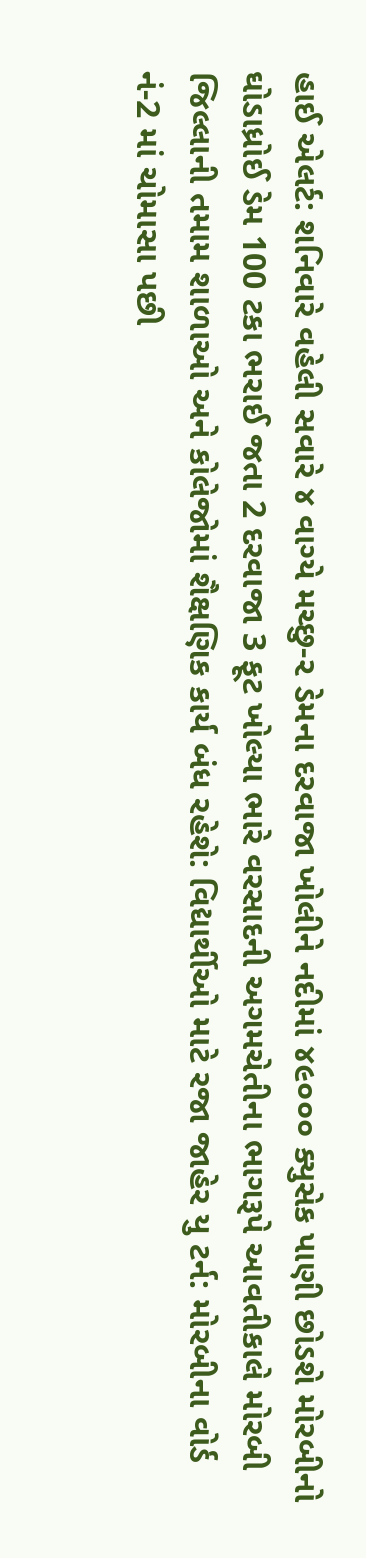હાઈ એલર્ટ: શનિવારે વહેલી સવારે ૪ વાગ્યે મચ્છુ-૨ ડેમના દરવાજા ખોલીને નદીમાં ૪૯૦૦૦ ક્યુસેક પાણી છોડશે મોરબીનો ઘોડાધ્રોઈ ડેમ 100 ટકા ભરાઈ જતા 2 દરવાજા 3 ફૂટ ખોલ્યા ભારે વરસાદની અગમચેતીના ભાગરૂપે આવતીકાલે મોરબી જિલ્લાની તમામ શાળાઓ અને કોલેજોમાં શૈક્ષણિક કાર્ય બંધ રહેશે: વિદ્યાર્થીઓ માટે રજા જાહેર યુ ટર્ન: મોરબીના વોર્ડ નં-2 માં ચોમાસા પછી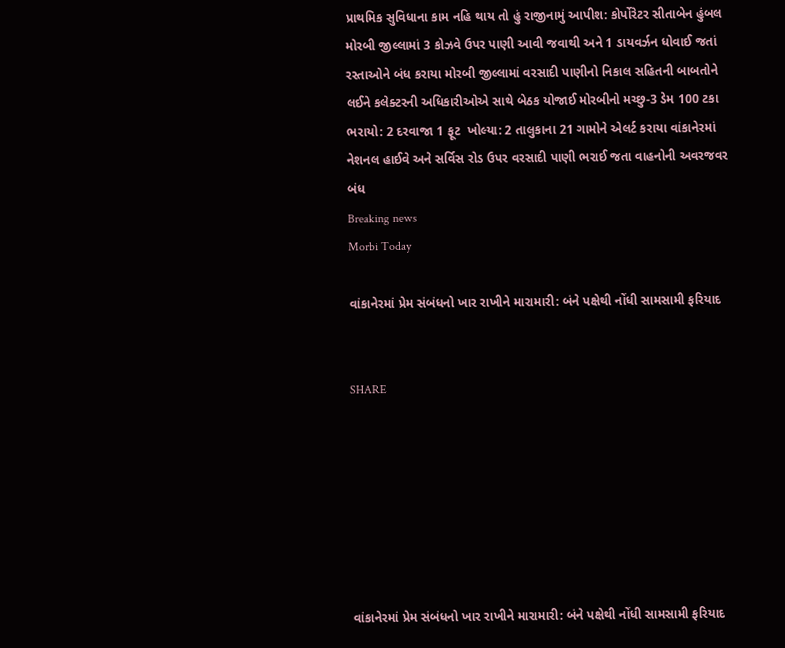પ્રાથમિક સુવિધાના કામ નહિ થાય તો હું રાજીનામું આપીશ: કોર્પોરેટર સીતાબેન હુંબલ મોરબી જીલ્લામાં 3 કોઝવે ઉપર પાણી આવી જવાથી અને 1 ડાયવર્ઝન ધોવાઈ જતાં રસ્તાઓને બંધ કરાયા મોરબી જીલ્લામાં વરસાદી પાણીનો નિકાલ સહિતની બાબતોને લઈને કલેક્ટરની અધિકારીઓએ સાથે બેઠક યોજાઈ મોરબીનો મચ્છુ-3 ડેમ 100 ટકા ભરાયો: 2 દરવાજા 1 ફૂટ  ખોલ્યા: 2 તાલુકાના 21 ગામોને એલર્ટ કરાયા વાંકાનેરમાં નેશનલ હાઈવે અને સર્વિસ રોડ ઉપર વરસાદી પાણી ભરાઈ જતા વાહનોની અવરજવર બંધ
Breaking news
Morbi Today

વાંકાનેરમાં પ્રેમ સંબંધનો ખાર રાખીને મારામારી: બંને પક્ષેથી નોંધી સામસામી ફરિયાદ


SHARE







વાંકાનેરમાં પ્રેમ સંબંધનો ખાર રાખીને મારામારી: બંને પક્ષેથી નોંધી સામસામી ફરિયાદ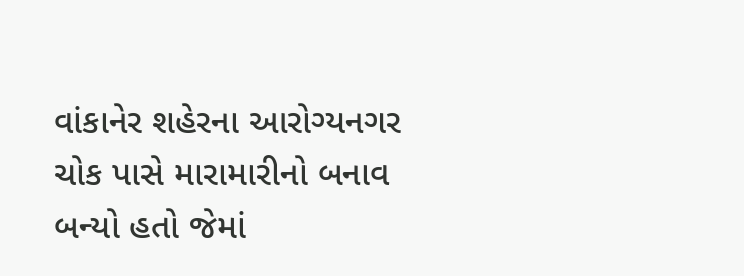વાંકાનેર શહેરના આરોગ્યનગર ચોક પાસે મારામારીનો બનાવ બન્યો હતો જેમાં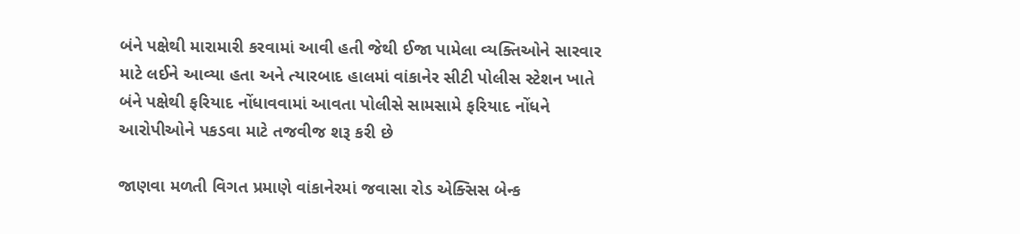બંને પક્ષેથી મારામારી કરવામાં આવી હતી જેથી ઈજા પામેલા વ્યક્તિઓને સારવાર માટે લઈને આવ્યા હતા અને ત્યારબાદ હાલમાં વાંકાનેર સીટી પોલીસ સ્ટેશન ખાતે બંને પક્ષેથી ફરિયાદ નોંધાવવામાં આવતા પોલીસે સામસામે ફરિયાદ નોંધને આરોપીઓને પકડવા માટે તજવીજ શરૂ કરી છે

જાણવા મળતી વિગત પ્રમાણે વાંકાનેરમાં જવાસા રોડ એક્સિસ બેન્ક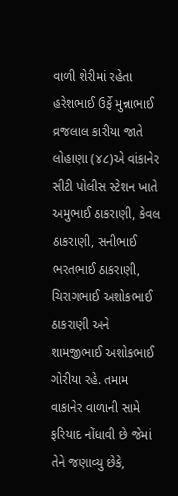વાળી શેરીમાં રહેતા હરેશભાઈ ઉર્ફે મુન્નાભાઈ વ્રજલાલ કારીયા જાતે લોહાણા (૪૮)એ વાંકાનેર સીટી પોલીસ સ્ટેશન ખાતે અમુભાઈ ઠાકરાણી, કેવલ ઠાકરાણી, સનીભાઈ ભરતભાઈ ઠાકરાણી, ચિરાગભાઈ અશોકભાઈ ઠાકરાણી અને શામજીભાઈ અશોકભાઈ ગોરીયા રહે. તમામ વાકાનેર વાળાની સામે ફરિયાદ નોંધાવી છે જેમાં તેને જણાવ્યુ છેકે,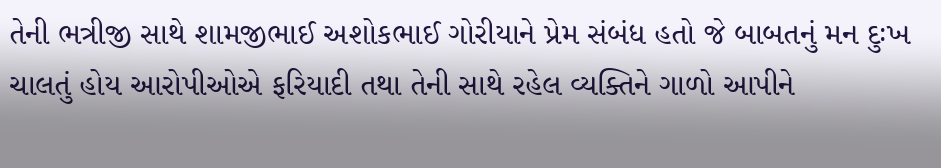તેની ભત્રીજી સાથે શામજીભાઈ અશોકભાઈ ગોરીયાને પ્રેમ સંબંધ હતો જે બાબતનું મન દુઃખ ચાલતું હોય આરોપીઓએ ફરિયાદી તથા તેની સાથે રહેલ વ્યક્તિને ગાળો આપીને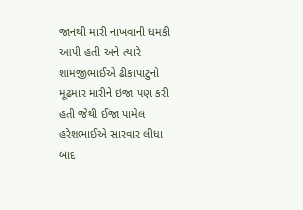જાનથી મારી નાખવાની ધમકી આપી હતી અને ત્યારે શામજીભાઈએ ઢીકાપાટુનો મૂઢમાર મારીને ઇજા પણ કરી હતી જેથી ઈજા પામેલ હરેશભાઈએ સારવાર લીધા બાદ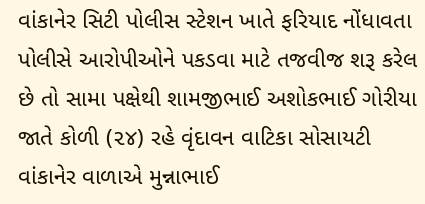વાંકાનેર સિટી પોલીસ સ્ટેશન ખાતે ફરિયાદ નોંધાવતા પોલીસે આરોપીઓને પકડવા માટે તજવીજ શરૂ કરેલ છે તો સામા પક્ષેથી શામજીભાઈ અશોકભાઈ ગોરીયા જાતે કોળી (૨૪) રહે વૃંદાવન વાટિકા સોસાયટી વાંકાનેર વાળાએ મુન્નાભાઈ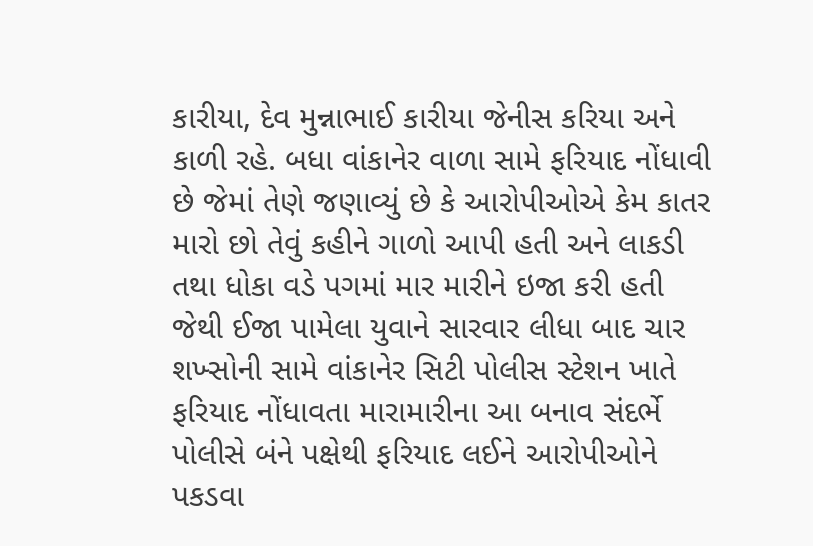કારીયા, દેવ મુન્નાભાઈ કારીયા જેનીસ કરિયા અને કાળી રહે. બધા વાંકાનેર વાળા સામે ફરિયાદ નોંધાવી છે જેમાં તેણે જણાવ્યું છે કે આરોપીઓએ કેમ કાતર મારો છો તેવું કહીને ગાળો આપી હતી અને લાકડી તથા ધોકા વડે પગમાં માર મારીને ઇજા કરી હતી જેથી ઈજા પામેલા યુવાને સારવાર લીધા બાદ ચાર શખ્સોની સામે વાંકાનેર સિટી પોલીસ સ્ટેશન ખાતે ફરિયાદ નોંધાવતા મારામારીના આ બનાવ સંદર્ભે પોલીસે બંને પક્ષેથી ફરિયાદ લઈને આરોપીઓને પકડવા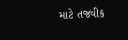માટે તજવીક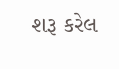શરૂ કરેલ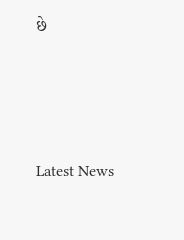છે






Latest News